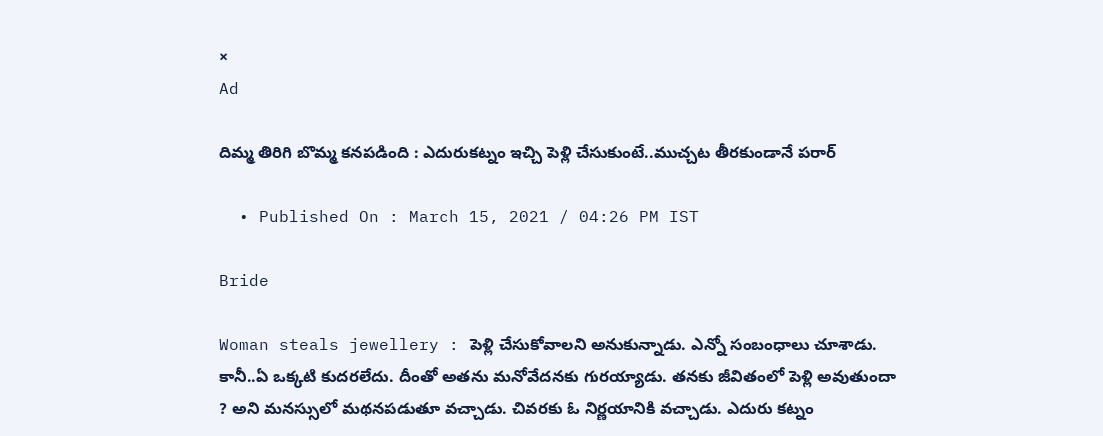×
Ad

దిమ్మ తిరిగి బొమ్మ కనపడింది : ఎదురుకట్నం ఇచ్చి పెళ్లి చేసుకుంటే..ముచ్చట తీరకుండానే పరార్

  • Published On : March 15, 2021 / 04:26 PM IST

Bride

Woman steals jewellery : పెళ్లి చేసుకోవాలని అనుకున్నాడు. ఎన్నో సంబంధాలు చూశాడు. కానీ..ఏ ఒక్కటి కుదరలేదు. దీంతో అతను మనోవేదనకు గురయ్యాడు. తనకు జీవితంలో పెళ్లి అవుతుందా ? అని మనస్సులో మథనపడుతూ వచ్చాడు. చివరకు ఓ నిర్ణయానికి వచ్చాడు. ఎదురు కట్నం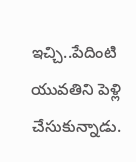ఇచ్చి..పేదింటి యువతిని పెళ్లి చేసుకున్నాడు.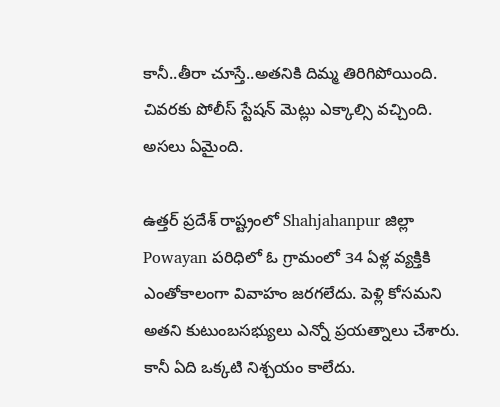కానీ..తీరా చూస్తే..అతనికి దిమ్మ తిరిగిపోయింది. చివరకు పోలీస్ స్టేషన్ మెట్లు ఎక్కాల్సి వచ్చింది.
అసలు ఏమైంది.

ఉత్తర్ ప్రదేశ్ రాష్ట్రంలో Shahjahanpur జిల్లా Powayan పరిధిలో ఓ గ్రామంలో 34 ఏళ్ల వ్యక్తికి ఎంతోకాలంగా వివాహం జరగలేదు. పెళ్లి కోసమని అతని కుటుంబసభ్యులు ఎన్నో ప్రయత్నాలు చేశారు. కానీ ఏది ఒక్కటి నిశ్చయం కాలేదు.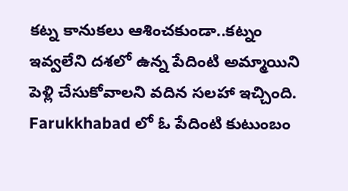కట్న కానుకలు ఆశించకుండా..కట్నం ఇవ్వలేని దశలో ఉన్న పేదింటి అమ్మాయిని పెళ్లి చేసుకోవాలని వదిన సలహా ఇచ్చింది.  Farukkhabad లో ఓ పేదింటి కుటుంబం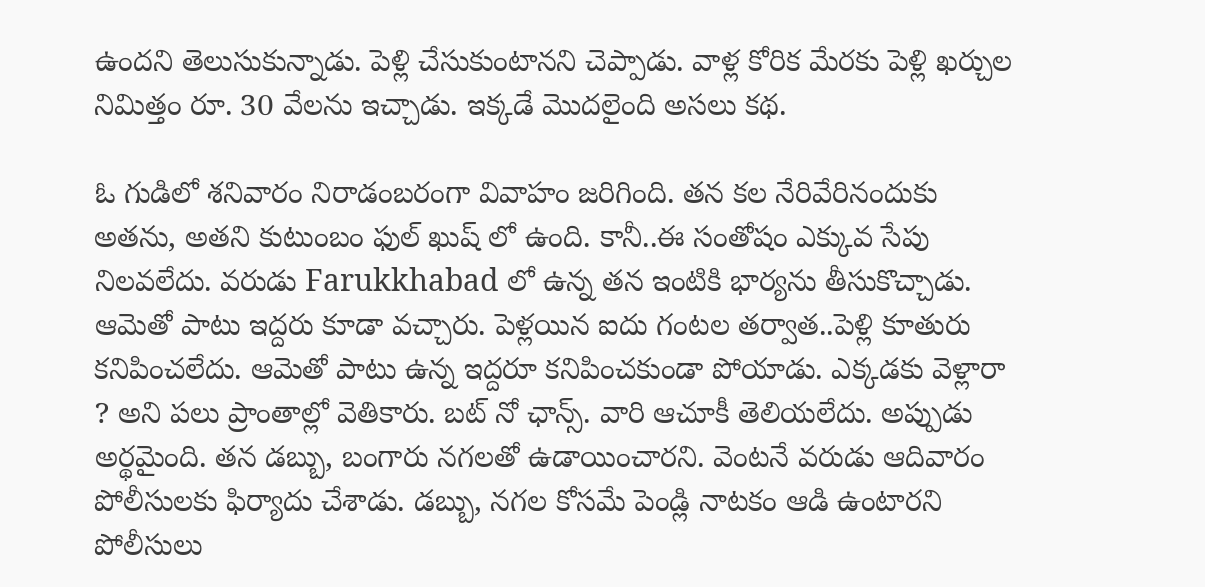ఉందని తెలుసుకున్నాడు. పెళ్లి చేసుకుంటానని చెప్పాడు. వాళ్ల కోరిక మేరకు పెళ్లి ఖర్చుల నిమిత్తం రూ. 30 వేలను ఇచ్చాడు. ఇక్కడే మొదలైంది అసలు కథ.

ఓ గుడిలో శనివారం నిరాడంబరంగా వివాహం జరిగింది. తన కల నేరివేరినందుకు అతను, అతని కుటుంబం ఫుల్ ఖుష్ లో ఉంది. కానీ..ఈ సంతోషం ఎక్కువ సేపు నిలవలేదు. వరుడు Farukkhabad లో ఉన్న తన ఇంటికి భార్యను తీసుకొచ్చాడు. ఆమెతో పాటు ఇద్దరు కూడా వచ్చారు. పెళ్లయిన ఐదు గంటల తర్వాత..పెళ్లి కూతురు కనిపించలేదు. ఆమెతో పాటు ఉన్న ఇద్దరూ కనిపించకుండా పోయాడు. ఎక్కడకు వెళ్లారా ? అని పలు ప్రాంతాల్లో వెతికారు. బట్ నో ఛాన్స్. వారి ఆచూకీ తెలియలేదు. అప్పుడు అర్థమైంది. తన డబ్బు, బంగారు నగలతో ఉడాయించారని. వెంటనే వరుడు ఆదివారం పోలీసులకు ఫిర్యాదు చేశాడు. డబ్బు, నగల కోసమే పెండ్లి నాటకం ఆడి ఉంటారని పోలీసులు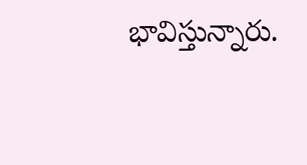భావిస్తున్నారు.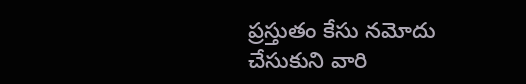ప్రస్తుతం కేసు నమోదు చేసుకుని వారి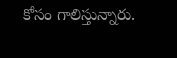కోసం గాలిస్తున్నారు.